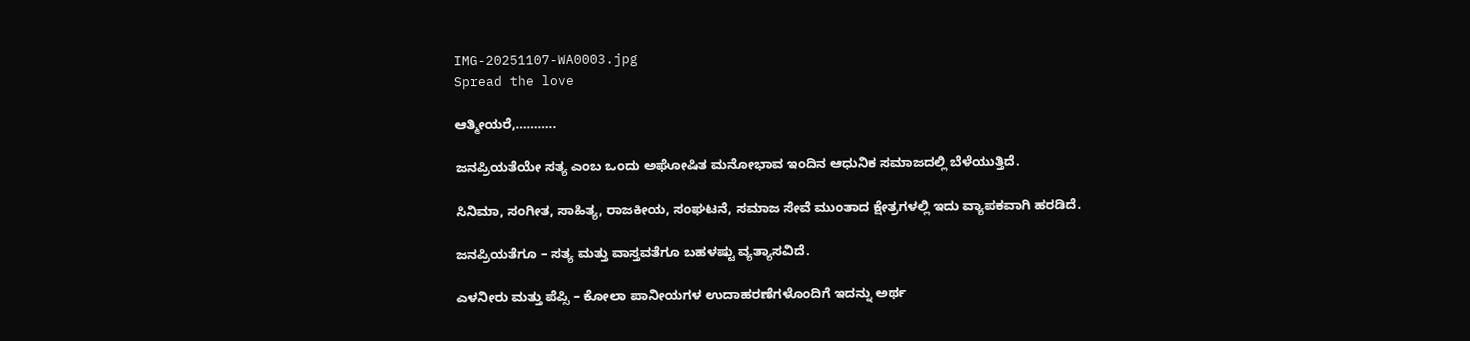IMG-20251107-WA0003.jpg
Spread the love

ಆತ್ಮೀಯರೆ,………..

ಜನಪ್ರಿಯತೆಯೇ ಸತ್ಯ ಎಂಬ ಒಂದು ಅಘೋಷಿತ ಮನೋಭಾವ ಇಂದಿನ ಆಧುನಿಕ ಸಮಾಜದಲ್ಲಿ ಬೆಳೆಯುತ್ತಿದೆ.

ಸಿನಿಮಾ, ಸಂಗೀತ, ಸಾಹಿತ್ಯ, ರಾಜಕೀಯ, ಸಂಘಟನೆ, ಸಮಾಜ ಸೇವೆ ಮುಂತಾದ ಕ್ಷೇತ್ರಗಳಲ್ಲಿ ಇದು ವ್ಯಾಪಕವಾಗಿ ಹರಡಿದೆ.

ಜನಪ್ರಿಯತೆಗೂ – ಸತ್ಯ ಮತ್ತು ವಾಸ್ತವತೆಗೂ ಬಹಳಷ್ಟು ವ್ಯತ್ಯಾಸವಿದೆ.

ಎಳನೀರು ಮತ್ತು ಪೆಪ್ಸಿ – ಕೋಲಾ ಪಾನೀಯಗಳ ಉದಾಹರಣೆಗಳೊಂದಿಗೆ ಇದನ್ನು ಅರ್ಥ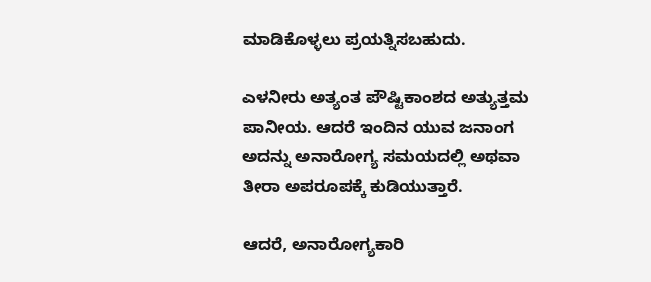ಮಾಡಿಕೊಳ್ಳಲು ಪ್ರಯತ್ನಿಸಬಹುದು.

ಎಳನೀರು ಅತ್ಯಂತ ಪೌಷ್ಟಿಕಾಂಶದ ಅತ್ಯುತ್ತಮ ಪಾನೀಯ. ಆದರೆ ಇಂದಿನ ಯುವ ಜನಾಂಗ ಅದನ್ನು ಅನಾರೋಗ್ಯ ಸಮಯದಲ್ಲಿ ಅಥವಾ ತೀರಾ ಅಪರೂಪಕ್ಕೆ ಕುಡಿಯುತ್ತಾರೆ.

ಆದರೆ, ಅನಾರೋಗ್ಯಕಾರಿ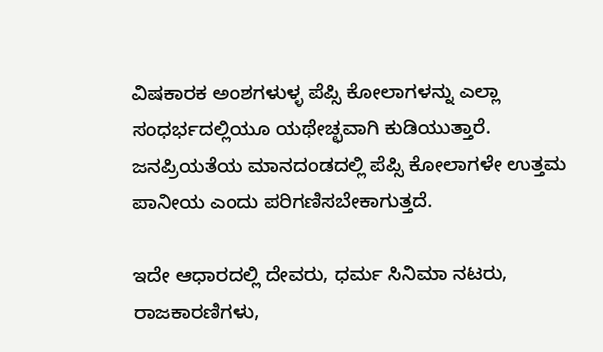ವಿಷಕಾರಕ ಅಂಶಗಳುಳ್ಳ ಪೆಪ್ಸಿ ಕೋಲಾಗಳನ್ನು ಎಲ್ಲಾ ಸಂಧರ್ಭದಲ್ಲಿಯೂ ಯಥೇಚ್ಛವಾಗಿ ಕುಡಿಯುತ್ತಾರೆ.
ಜನಪ್ರಿಯತೆಯ ಮಾನದಂಡದಲ್ಲಿ ಪೆಪ್ಸಿ ಕೋಲಾಗಳೇ ಉತ್ತಮ ಪಾನೀಯ ಎಂದು ಪರಿಗಣಿಸಬೇಕಾಗುತ್ತದೆ.

ಇದೇ ಆಧಾರದಲ್ಲಿ ದೇವರು, ಧರ್ಮ ಸಿನಿಮಾ ನಟರು, ರಾಜಕಾರಣಿಗಳು,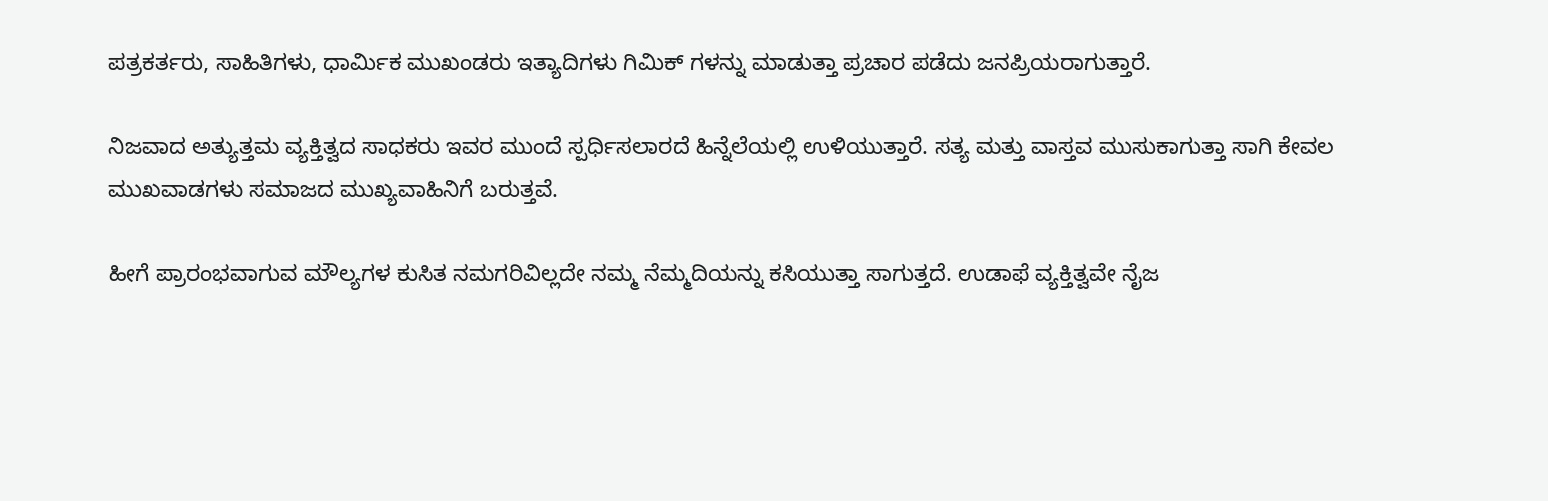ಪತ್ರಕರ್ತರು, ಸಾಹಿತಿಗಳು, ಧಾರ್ಮಿಕ ಮುಖಂಡರು ಇತ್ಯಾದಿಗಳು ಗಿಮಿಕ್ ಗಳನ್ನು ಮಾಡುತ್ತಾ ಪ್ರಚಾರ ಪಡೆದು ಜನಪ್ರಿಯರಾಗುತ್ತಾರೆ.

ನಿಜವಾದ ಅತ್ಯುತ್ತಮ ವ್ಯಕ್ತಿತ್ವದ ಸಾಧಕರು ಇವರ ಮುಂದೆ ಸ್ಪರ್ಧಿಸಲಾರದೆ ಹಿನ್ನೆಲೆಯಲ್ಲಿ ಉಳಿಯುತ್ತಾರೆ. ಸತ್ಯ ಮತ್ತು ವಾಸ್ತವ ಮುಸುಕಾಗುತ್ತಾ ಸಾಗಿ ಕೇವಲ ಮುಖವಾಡಗಳು ಸಮಾಜದ ಮುಖ್ಯವಾಹಿನಿಗೆ ಬರುತ್ತವೆ.

ಹೀಗೆ ಪ್ರಾರಂಭವಾಗುವ ಮೌಲ್ಯಗಳ ಕುಸಿತ ನಮಗರಿವಿಲ್ಲದೇ ನಮ್ಮ ನೆಮ್ಮದಿಯನ್ನು ಕಸಿಯುತ್ತಾ ಸಾಗುತ್ತದೆ. ಉಡಾಫೆ ವ್ಯಕ್ತಿತ್ವವೇ ನೈಜ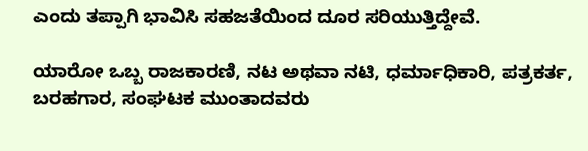ಎಂದು ತಪ್ಪಾಗಿ ಭಾವಿಸಿ ಸಹಜತೆಯಿಂದ ದೂರ ಸರಿಯುತ್ತಿದ್ದೇವೆ.

ಯಾರೋ ಒಬ್ಬ ರಾಜಕಾರಣಿ, ನಟ ಅಥವಾ ನಟಿ, ಧರ್ಮಾಧಿಕಾರಿ, ಪತ್ರಕರ್ತ, ಬರಹಗಾರ, ಸಂಘಟಕ ಮುಂತಾದವರು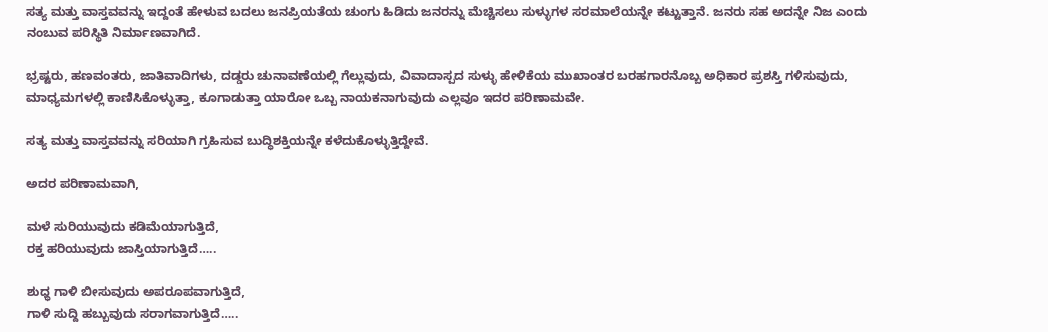ಸತ್ಯ ಮತ್ತು ವಾಸ್ತವವನ್ನು ಇದ್ದಂತೆ ಹೇಳುವ ಬದಲು ಜನಪ್ರಿಯತೆಯ ಚುಂಗು ಹಿಡಿದು ಜನರನ್ನು ಮೆಚ್ಚಿಸಲು ಸುಳ್ಳುಗಳ ಸರಮಾಲೆಯನ್ನೇ ಕಟ್ಟುತ್ತಾನೆ. ಜನರು ಸಹ ಅದನ್ನೇ ನಿಜ ಎಂದು ನಂಬುವ ಪರಿಸ್ಥಿತಿ ನಿರ್ಮಾಣವಾಗಿದೆ.

ಭ್ರಷ್ಟರು, ಹಣವಂತರು, ಜಾತಿವಾದಿಗಳು, ದಡ್ಡರು ಚುನಾವಣೆಯಲ್ಲಿ ಗೆಲ್ಲುವುದು, ವಿವಾದಾಸ್ಪದ ಸುಳ್ಳು ಹೇಳಿಕೆಯ ಮುಖಾಂತರ ಬರಹಗಾರನೊಬ್ಬ ಅಧಿಕಾರ ಪ್ರಶಸ್ತಿ ಗಳಿಸುವುದು, ಮಾಧ್ಯಮಗಳಲ್ಲಿ ಕಾಣಿಸಿಕೊಳ್ಳುತ್ತಾ, ಕೂಗಾಡುತ್ತಾ ಯಾರೋ ಒಬ್ಬ ನಾಯಕನಾಗುವುದು ಎಲ್ಲವೂ ಇದರ ಪರಿಣಾಮವೇ.

ಸತ್ಯ ಮತ್ತು ವಾಸ್ತವವನ್ನು ಸರಿಯಾಗಿ ಗ್ರಹಿಸುವ ಬುದ್ಧಿಶಕ್ತಿಯನ್ನೇ ಕಳೆದುಕೊಳ್ಳುತ್ತಿದ್ದೇವೆ.

ಅದರ ಪರಿಣಾಮವಾಗಿ,

ಮಳೆ ಸುರಿಯುವುದು ಕಡಿಮೆಯಾಗುತ್ತಿದೆ,
ರಕ್ತ ಹರಿಯುವುದು ಜಾಸ್ತಿಯಾಗುತ್ತಿದೆ…..

ಶುಧ್ಧ ಗಾಳಿ ಬೀಸುವುದು ಅಪರೂಪವಾಗುತ್ತಿದೆ,
ಗಾಳಿ ಸುದ್ದಿ ಹಬ್ಬುವುದು ಸರಾಗವಾಗುತ್ತಿದೆ…..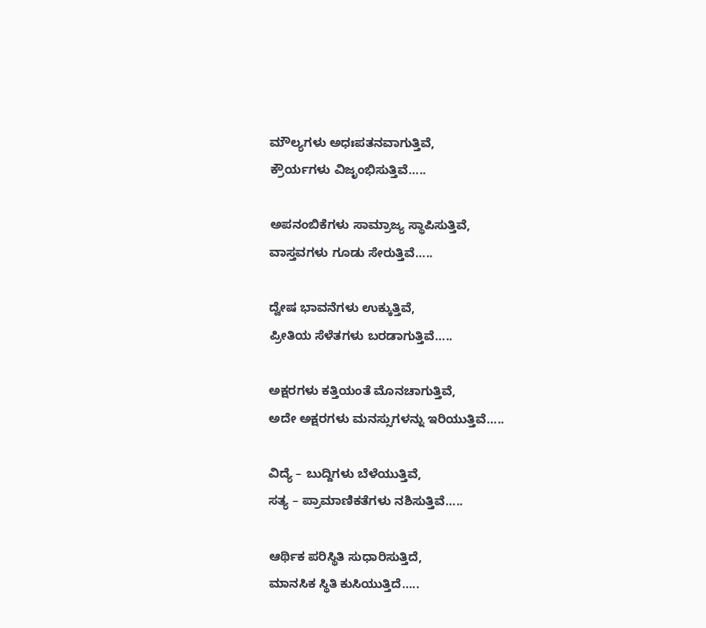ಮೌಲ್ಯಗಳು ಅಧಃಪತನವಾಗುತ್ತಿವೆ,
ಕ್ರೌರ್ಯಗಳು ವಿಜೃಂಭಿಸುತ್ತಿವೆ…..

ಅಪನಂಬಿಕೆಗಳು ಸಾಮ್ರಾಜ್ಯ ಸ್ಥಾಪಿಸುತ್ತಿವೆ,
ವಾಸ್ತವಗಳು ಗೂಡು ಸೇರುತ್ತಿವೆ…..

ದ್ವೇಷ ಭಾವನೆಗಳು ಉಕ್ಕುತ್ತಿವೆ,
ಪ್ರೀತಿಯ ಸೆಳೆತಗಳು ಬರಡಾಗುತ್ತಿವೆ…..

ಅಕ್ಷರಗಳು ಕತ್ತಿಯಂತೆ ಮೊನಚಾಗುತ್ತಿವೆ,
ಅದೇ ಅಕ್ಷರಗಳು ಮನಸ್ಸುಗಳನ್ನು ಇರಿಯುತ್ತಿವೆ…..

ವಿದ್ಯೆ – ಬುದ್ದಿಗಳು ಬೆಳೆಯುತ್ತಿವೆ,
ಸತ್ಯ – ಪ್ರಾಮಾಣಿಕತೆಗಳು ನಶಿಸುತ್ತಿವೆ…..

ಆರ್ಥಿಕ ಪರಿಸ್ಥಿತಿ ಸುಧಾರಿಸುತ್ತಿದೆ,
ಮಾನಸಿಕ ಸ್ಥಿತಿ ಕುಸಿಯುತ್ತಿದೆ…..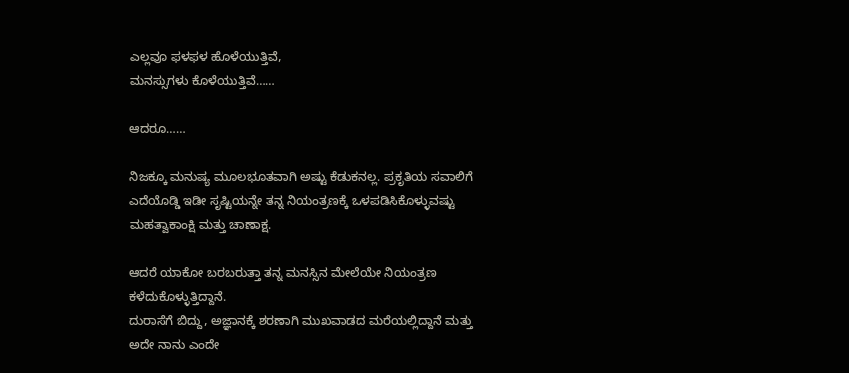ಎಲ್ಲವೂ ಫಳಫಳ ಹೊಳೆಯುತ್ತಿವೆ,
ಮನಸ್ಸುಗಳು ಕೊಳೆಯುತ್ತಿವೆ……

ಆದರೂ……

ನಿಜಕ್ಕೂ ಮನುಷ್ಯ ಮೂಲಭೂತವಾಗಿ ಅಷ್ಟು ಕೆಡುಕನಲ್ಲ. ಪ್ರಕೃತಿಯ ಸವಾಲಿಗೆ ಎದೆಯೊಡ್ಡಿ ಇಡೀ ಸೃಷ್ಟಿಯನ್ನೇ ತನ್ನ ನಿಯಂತ್ರಣಕ್ಕೆ ಒಳಪಡಿಸಿಕೊಳ್ಳುವಷ್ಟು ಮಹತ್ವಾಕಾಂಕ್ಷಿ ಮತ್ತು ಚಾಣಾಕ್ಷ.

ಆದರೆ ಯಾಕೋ ಬರಬರುತ್ತಾ ತನ್ನ ಮನಸ್ಸಿನ ಮೇಲೆಯೇ ನಿಯಂತ್ರಣ ಕಳೆದುಕೊಳ್ಳುತ್ತಿದ್ದಾನೆ.
ದುರಾಸೆಗೆ ಬಿದ್ದು, ಅಜ್ಞಾನಕ್ಕೆ ಶರಣಾಗಿ ಮುಖವಾಡದ ಮರೆಯಲ್ಲಿದ್ದಾನೆ ಮತ್ತು ಅದೇ ನಾನು ಎಂದೇ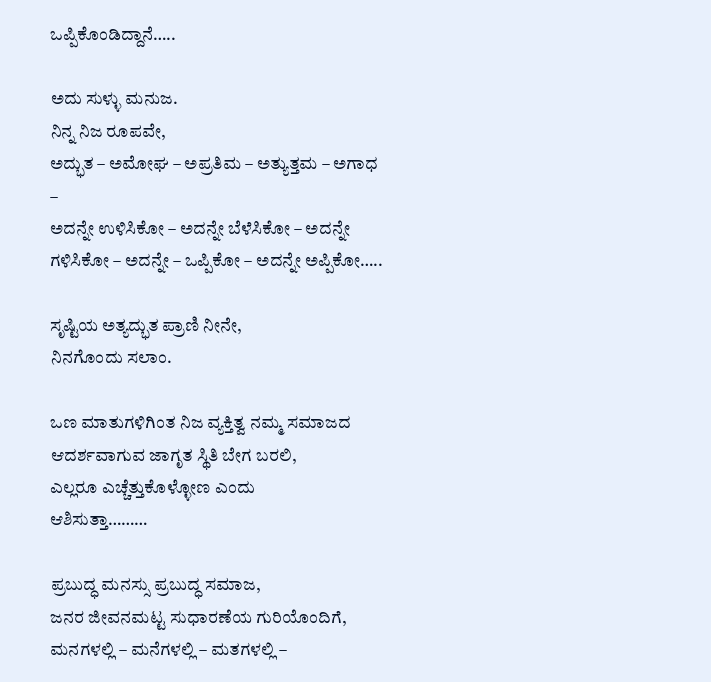ಒಪ್ಪಿಕೊಂಡಿದ್ದಾನೆ…..

ಅದು ಸುಳ್ಳು ಮನುಜ.
ನಿನ್ನ ನಿಜ ರೂಪವೇ,
ಅದ್ಭುತ – ಅಮೋಘ – ಅಪ್ರತಿಮ – ಅತ್ಯುತ್ತಮ – ಅಗಾಧ –
ಅದನ್ನೇ ಉಳಿಸಿಕೋ – ಅದನ್ನೇ ಬೆಳೆಸಿಕೋ – ಅದನ್ನೇ ಗಳಿಸಿಕೋ – ಅದನ್ನೇ – ಒಪ್ಪಿಕೋ – ಅದನ್ನೇ ಅಪ್ಪಿಕೋ…..

ಸೃಷ್ಟಿಯ ಅತ್ಯದ್ಭುತ ಪ್ರಾಣಿ ನೀನೇ,
ನಿನಗೊಂದು ಸಲಾಂ.

ಒಣ ಮಾತುಗಳಿಗಿಂತ ನಿಜ ವ್ಯಕ್ತಿತ್ವ ನಮ್ಮ ಸಮಾಜದ ಆದರ್ಶವಾಗುವ ಜಾಗೃತ ಸ್ಥಿತಿ ಬೇಗ ಬರಲಿ,
ಎಲ್ಲರೂ ಎಚ್ಚೆತ್ತುಕೊಳ್ಳೋಣ ಎಂದು
ಆಶಿಸುತ್ತಾ………

ಪ್ರಬುದ್ಧ ಮನಸ್ಸು ಪ್ರಬುದ್ಧ ಸಮಾಜ,
ಜನರ ಜೀವನಮಟ್ಟ ಸುಧಾರಣೆಯ ಗುರಿಯೊಂದಿಗೆ,
ಮನಗಳಲ್ಲಿ – ಮನೆಗಳಲ್ಲಿ – ಮತಗಳಲ್ಲಿ –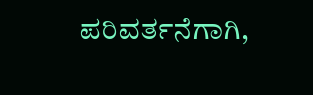ಪರಿವರ್ತನೆಗಾಗಿ,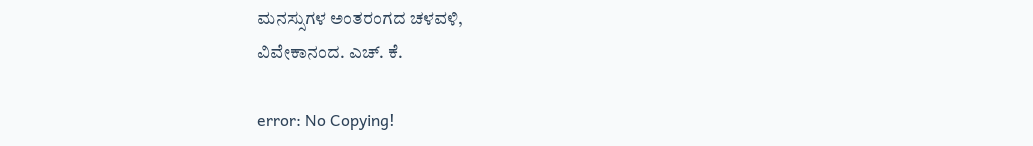ಮನಸ್ಸುಗಳ ಅಂತರಂಗದ ಚಳವಳಿ,
ವಿವೇಕಾನಂದ. ಎಚ್. ಕೆ.

error: No Copying!